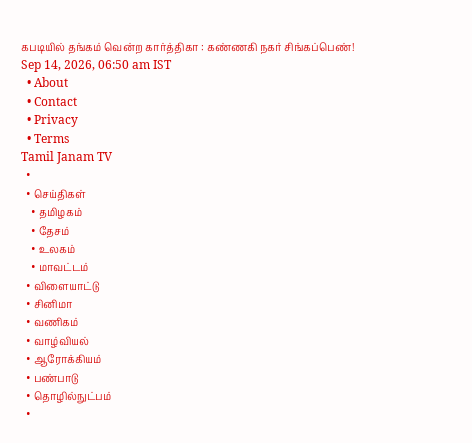கபடியில் தங்கம் வென்ற கார்த்திகா : கண்ணகி நகர் சிங்கப்பெண்!
Sep 14, 2026, 06:50 am IST
  • About
  • Contact
  • Privacy
  • Terms
Tamil Janam TV
  •
  • செய்திகள்
    • தமிழகம்
    • தேசம்
    • உலகம்
    • மாவட்டம்
  • விளையாட்டு
  • சினிமா
  • வணிகம்
  • வாழ்வியல்
  • ஆரோக்கியம்
  • பண்பாடு
  • தொழில்நுட்பம்
  •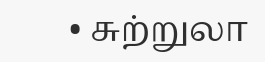• சுற்றுலா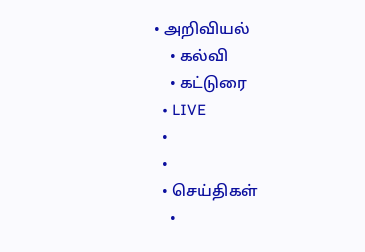• அறிவியல்
    • கல்வி
    • கட்டுரை
  • LIVE
  •
  •
  • செய்திகள்
    •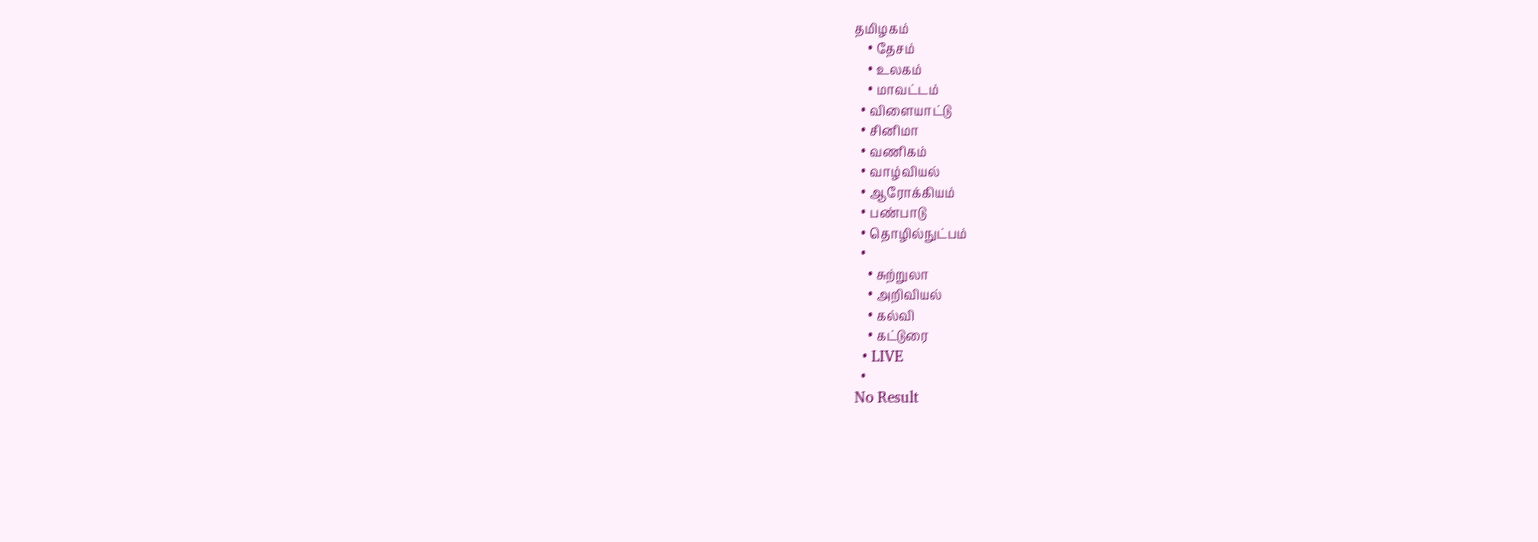தமிழகம்
    • தேசம்
    • உலகம்
    • மாவட்டம்
  • விளையாட்டு
  • சினிமா
  • வணிகம்
  • வாழ்வியல்
  • ஆரோக்கியம்
  • பண்பாடு
  • தொழில்நுட்பம்
  •
    • சுற்றுலா
    • அறிவியல்
    • கல்வி
    • கட்டுரை
  • LIVE
  •
No Result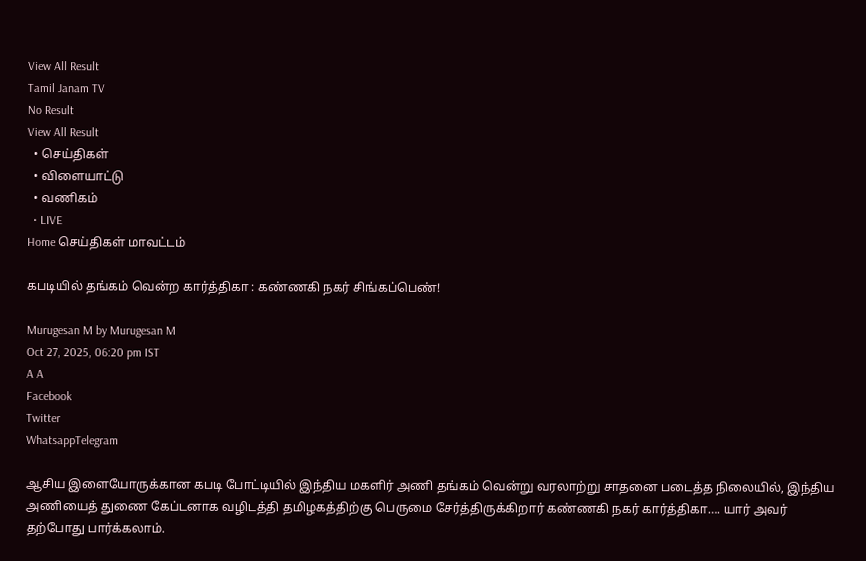View All Result
Tamil Janam TV
No Result
View All Result
  • செய்திகள்
  • விளையாட்டு
  • வணிகம்
  • LIVE
Home செய்திகள் மாவட்டம்

கபடியில் தங்கம் வென்ற கார்த்திகா : கண்ணகி நகர் சிங்கப்பெண்!

Murugesan M by Murugesan M
Oct 27, 2025, 06:20 pm IST
A A
Facebook
Twitter
WhatsappTelegram

ஆசிய இளையோருக்கான கபடி போட்டியில் இந்திய மகளிர் அணி தங்கம் வென்று வரலாற்று சாதனை படைத்த நிலையில், இந்திய அணியைத் துணை கேப்டனாக வழிடத்தி தமிழகத்திற்கு பெருமை சேர்த்திருக்கிறார் கண்ணகி நகர் கார்த்திகா…. யார் அவர் தற்போது பார்க்கலாம்.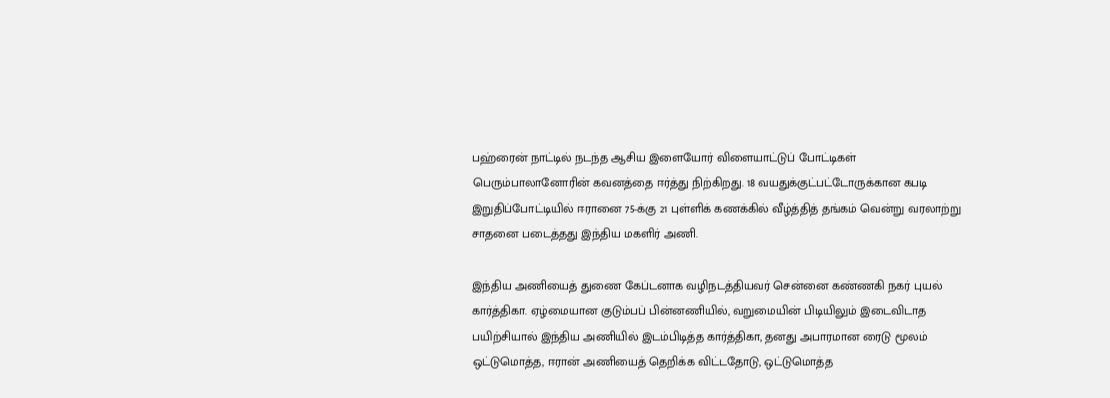பஹ்ரைன் நாட்டில் நடந்த ஆசிய இளையோர் விளையாட்டுப் போட்டிகள் பெரும்பாலானோரின் கவனத்தை ஈர்த்து நிற்கிறது. 18 வயதுக்குட்பட்டோருக்கான கபடி இறுதிப்போட்டியில் ஈரானை 75-க்கு 21 புள்ளிக் கணக்கில் வீழ்த்தித் தங்கம் வென்று வரலாற்று சாதனை படைத்தது இந்திய மகளிர் அணி.

இந்திய அணியைத் துணை கேப்டனாக வழிநடத்தியவர் சென்னை கண்ணகி நகர் புயல் கார்த்திகா. ஏழ்மையான குடும்பப் பின்னணியில், வறுமையின் பிடியிலும் இடைவிடாத பயிற்சியால் இந்திய அணியில் இடம்பிடித்த கார்த்திகா, தனது அபாரமான ரைடு மூலம் ஒட்டுமொத்த, ஈரான் அணியைத் தெறிக்க விட்டதோடு, ஒட்டுமொத்த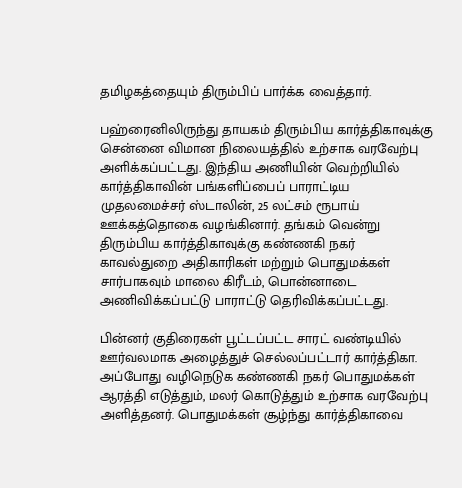தமிழகத்தையும் திரும்பிப் பார்க்க வைத்தார்.

பஹ்ரைனிலிருந்து தாயகம் திரும்பிய கார்த்திகாவுக்கு சென்னை விமான நிலையத்தில் உற்சாக வரவேற்பு அளிக்கப்பட்டது. இந்திய அணியின் வெற்றியில் கார்த்திகாவின் பங்களிப்பைப் பாராட்டிய முதலமைச்சர் ஸ்டாலின், 25 லட்சம் ரூபாய் ஊக்கத்தொகை வழங்கினார். தங்கம் வென்று திரும்பிய கார்த்திகாவுக்கு கண்ணகி நகர் காவல்துறை அதிகாரிகள் மற்றும் பொதுமக்கள் சார்பாகவும் மாலை கிரீடம், பொன்னாடை அணிவிக்கப்பட்டு பாராட்டு தெரிவிக்கப்பட்டது.

பின்னர் குதிரைகள் பூட்டப்பட்ட சாரட் வண்டியில் ஊர்வலமாக அழைத்துச் செல்லப்பட்டார் கார்த்திகா. அப்போது வழிநெடுக கண்ணகி நகர் பொதுமக்கள் ஆரத்தி எடுத்தும், மலர் கொடுத்தும் உற்சாக வரவேற்பு அளித்தனர். பொதுமக்கள் சூழ்ந்து கார்த்திகாவை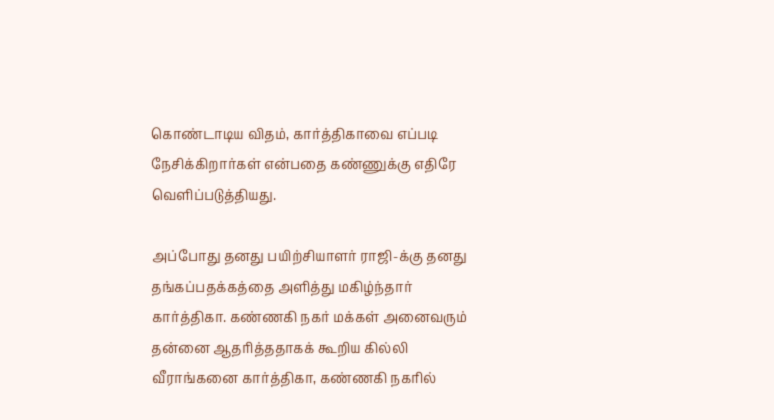கொண்டாடிய விதம், கார்த்திகாவை எப்படி நேசிக்கிறார்கள் என்பதை கண்ணுக்கு எதிரே வெளிப்படுத்தியது.

அப்போது தனது பயிற்சியாளர் ராஜி-க்கு தனது தங்கப்பதக்கத்தை அளித்து மகிழ்ந்தார் கார்த்திகா. கண்ணகி நகர் மக்கள் அனைவரும் தன்னை ஆதரித்ததாகக் கூறிய கில்லி வீராங்கனை கார்த்திகா, கண்ணகி நகரில்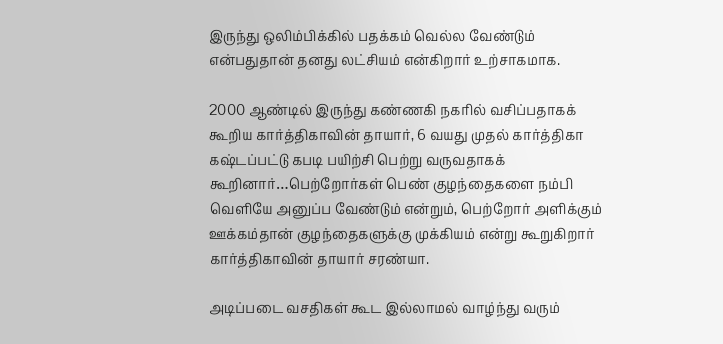இருந்து ஒலிம்பிக்கில் பதக்கம் வெல்ல வேண்டும் என்பதுதான் தனது லட்சியம் என்கிறார் உற்சாகமாக.

2000 ஆண்டில் இருந்து கண்ணகி நகரில் வசிப்பதாகக் கூறிய கார்த்திகாவின் தாயார், 6 வயது முதல் கார்த்திகா கஷ்டப்பட்டு கபடி பயிற்சி பெற்று வருவதாகக் கூறினார்…பெற்றோர்கள் பெண் குழந்தைகளை நம்பி வெளியே அனுப்ப வேண்டும் என்றும், பெற்றோர் அளிக்கும் ஊக்கம்தான் குழந்தைகளுக்கு முக்கியம் என்று கூறுகிறார் கார்த்திகாவின் தாயார் சரண்யா.

அடிப்படை வசதிகள் கூட இல்லாமல் வாழ்ந்து வரும்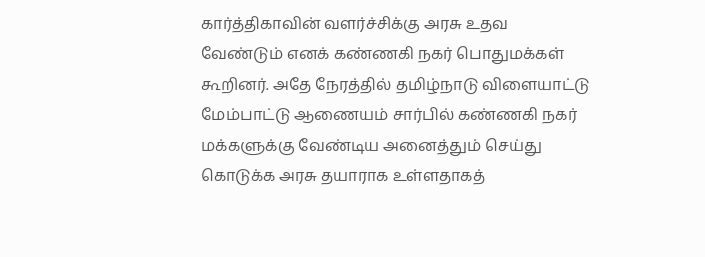கார்த்திகாவின் வளர்ச்சிக்கு அரசு உதவ வேண்டும் எனக் கண்ணகி நகர் பொதுமக்கள் கூறினர். அதே நேரத்தில் தமிழ்நாடு விளையாட்டு மேம்பாட்டு ஆணையம் சார்பில் கண்ணகி நகர் மக்களுக்கு வேண்டிய அனைத்தும் செய்து கொடுக்க அரசு தயாராக உள்ளதாகத்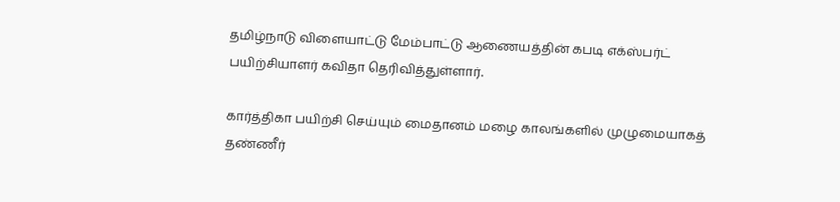தமிழ்நாடு விளையாட்டு மேம்பாட்டு ஆணையத்தின் கபடி எக்ஸ்பர்ட் பயிற்சியாளர் கவிதா தெரிவித்துள்ளார்.

கார்த்திகா பயிற்சி செய்யும் மைதானம் மழை காலங்களில் முழுமையாகத் தண்ணீர்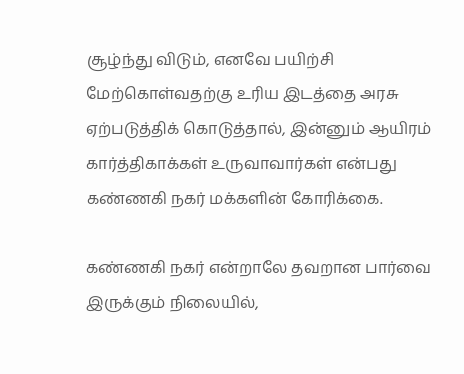சூழ்ந்து விடும், எனவே பயிற்சி மேற்கொள்வதற்கு உரிய இடத்தை அரசு ஏற்படுத்திக் கொடுத்தால், இன்னும் ஆயிரம் கார்த்திகாக்கள் உருவாவார்கள் என்பது கண்ணகி நகர் மக்களின் கோரிக்கை.

கண்ணகி நகர் என்றாலே தவறான பார்வை இருக்கும் நிலையில்,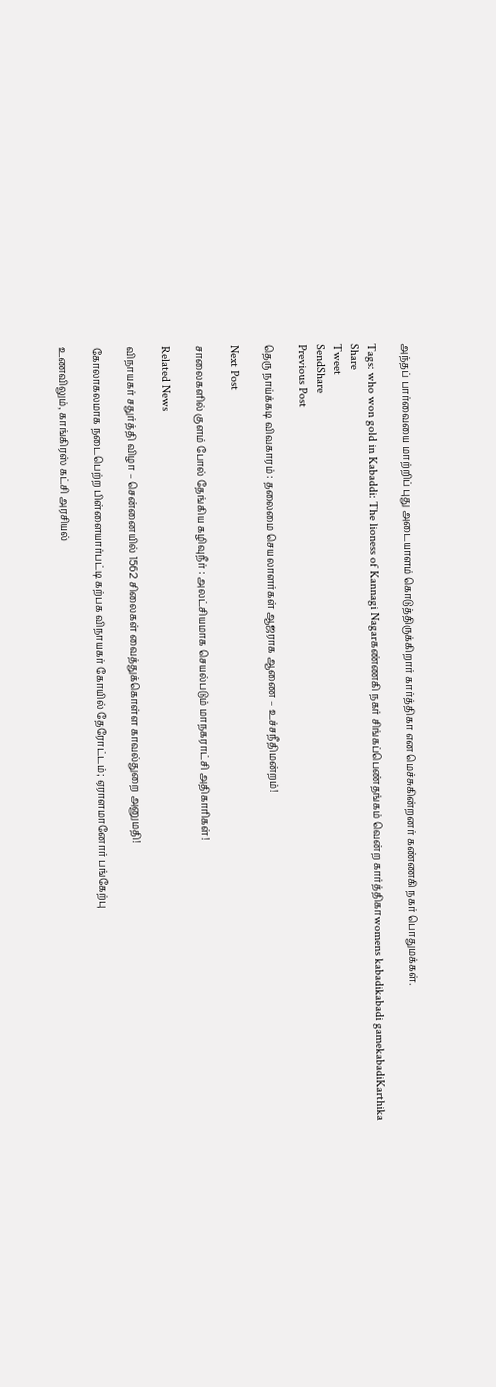அந்தப் பார்வையை மாற்றிப் புது அடையாளம் கொடுத்திருக்கிறார் கார்த்திகா என மெச்சுகின்றனர் கண்ணகி நகர் பொதுமக்கள்.

Tags: who won gold in Kabaddi: The lioness of Kannagi Nagarகண்ணகி நகர் சிங்கப்பெண்தங்கம் வென்ற கார்த்திகாwomens kabadikabadi gamekabadiKarthika
Share
Tweet
SendShare
Previous Post

தெரு நாய்க்கடி விவகாரம் : தலைமை செயலாளர்கள் ஆஜராக ஆணை – உச்சநீதிமன்றம்!

Next Post

சாலைகளில் குளம் போல் தேங்கிய கழிவுநீர் : அலட்சியமாக செயல்படும் மாநகராட்சி அதிகாரிகள்!

Related News

விநாயகர் சதுர்த்தி விழா – சென்னையில் 1562 சிலைகள் வைத்துக்கொள்ள காவல்துறை அனுமதி!

கோலாகலமாக நடைபெற்ற பிள்ளையார்பட்டி கற்பக விநாயகர் கோயில் தேரோட்டம்; ஏராளமானோர் பங்கேற்பு

உணவிலும், காங்கிரஸ் கட்சி அரசியல்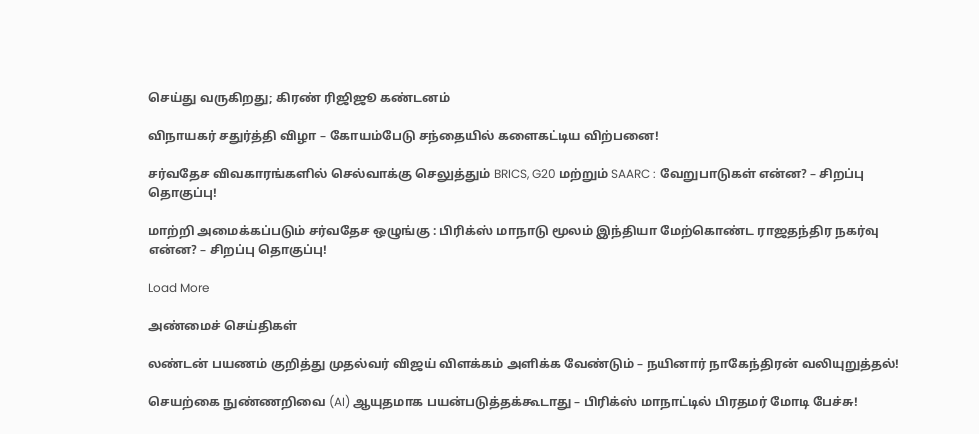செய்து வருகிறது; கிரண் ரிஜிஜூ கண்டனம்

விநாயகர் சதுர்த்தி விழா – கோயம்பேடு சந்தையில் களைகட்டிய விற்பனை!

சர்வதேச விவகாரங்களில் செல்வாக்கு செலுத்தும் BRICS, G20 மற்றும் SAARC : வேறுபாடுகள் என்ன? – சிறப்பு தொகுப்பு!

மாற்றி அமைக்கப்படும் சர்வதேச ஒழுங்கு : பிரிக்ஸ் மாநாடு மூலம் இந்தியா மேற்கொண்ட ராஜதந்திர நகர்வு என்ன? – சிறப்பு தொகுப்பு!

Load More

அண்மைச் செய்திகள்

லண்டன் பயணம் குறித்து முதல்வர் விஜய் விளக்கம் அளிக்க வேண்டும் – நயினார் நாகேந்திரன் வலியுறுத்தல்!

செயற்கை நுண்ணறிவை (AI) ஆயுதமாக பயன்படுத்தக்கூடாது – பிரிக்ஸ் மாநாட்டில் பிரதமர் மோடி பேச்சு!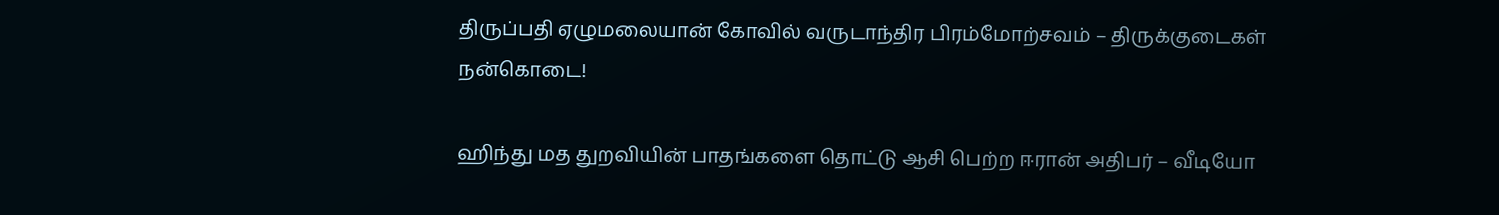திருப்பதி ஏழுமலையான் கோவில் வருடாந்திர பிரம்மோற்சவம் – திருக்குடைகள் நன்கொடை!

ஹிந்து மத துறவியின் பாதங்களை தொட்டு ஆசி பெற்ற ஈரான் அதிபர் – வீடியோ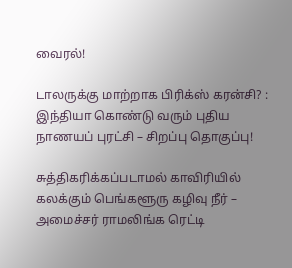வைரல்!

டாலருக்கு மாற்றாக பிரிக்ஸ் கரன்சி? : இந்தியா கொண்டு வரும் புதிய நாணயப் புரட்சி – சிறப்பு தொகுப்பு!

சுத்திகரிக்கப்படாமல் காவிரியில் கலக்கும் பெங்களூரு கழிவு நீர் – அமைச்சர் ராமலிங்க ரெட்டி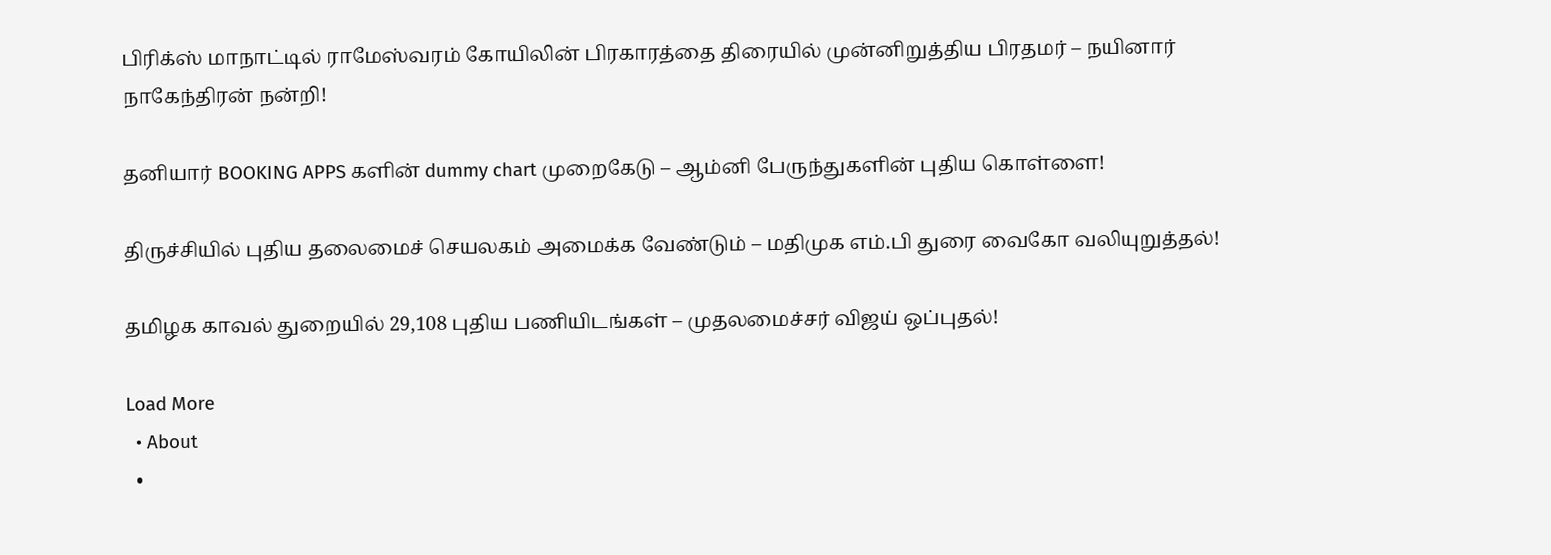பிரிக்ஸ் மாநாட்டில் ராமேஸ்வரம் கோயிலின் பிரகாரத்தை திரையில் முன்னிறுத்திய பிரதமர் – நயினார் நாகேந்திரன் நன்றி!

தனியார் BOOKING APPS களின் dummy chart முறைகேடு – ஆம்னி பேருந்துகளின் புதிய கொள்ளை!

திருச்சியில் புதிய தலைமைச் செயலகம் அமைக்க வேண்டும் – மதிமுக எம்.பி துரை வைகோ வலியுறுத்தல்!

தமிழக காவல் துறையில் 29,108 புதிய பணியிடங்கள் – முதலமைச்சர் விஜய் ஒப்புதல்!

Load More
  • About
  •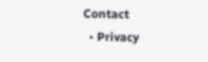Contact
  • Privacy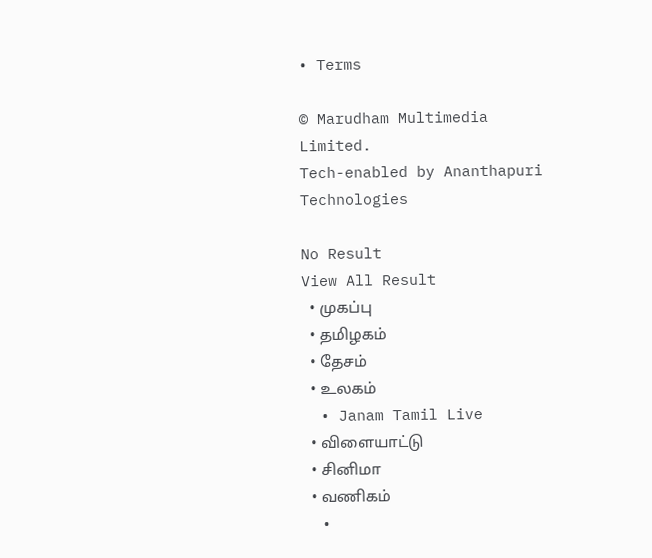• Terms

© Marudham Multimedia Limited.
Tech-enabled by Ananthapuri Technologies

No Result
View All Result
  • முகப்பு
  • தமிழகம்
  • தேசம்
  • உலகம்
  • Janam Tamil Live
  • விளையாட்டு
  • சினிமா
  • வணிகம்
  •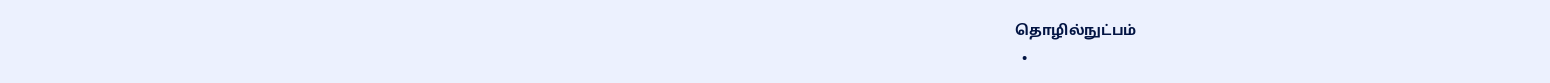தொழில்நுட்பம்
  •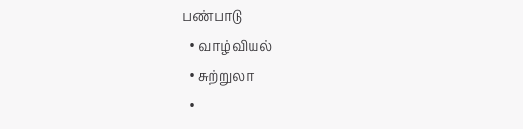பண்பாடு
  • வாழ்வியல்
  • சுற்றுலா
  •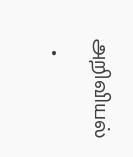அறிவியல்
  •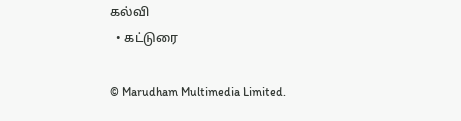கல்வி
  • கட்டுரை

© Marudham Multimedia Limited.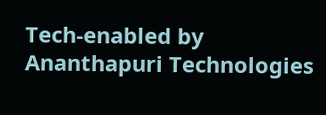Tech-enabled by Ananthapuri Technologies